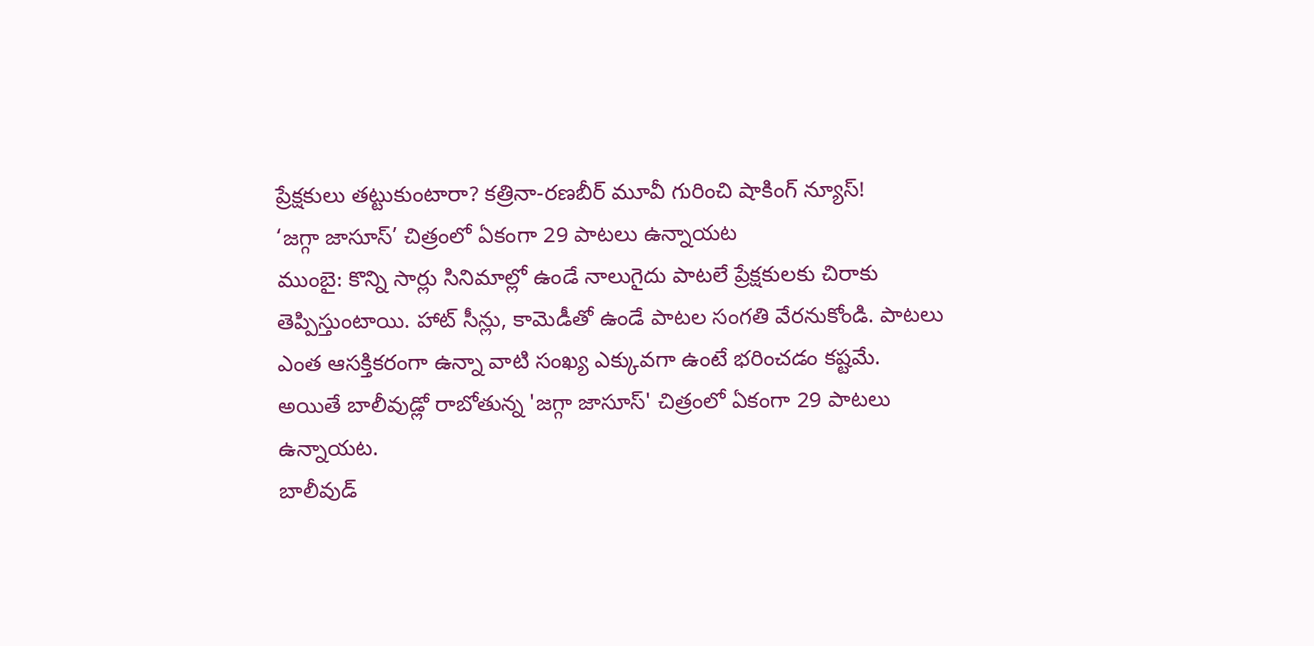ప్రేక్షకులు తట్టుకుంటారా? కత్రినా-రణబీర్ మూవీ గురించి షాకింగ్ న్యూస్!
‘జగ్గా జాసూస్’ చిత్రంలో ఏకంగా 29 పాటలు ఉన్నాయట
ముంబై: కొన్ని సార్లు సినిమాల్లో ఉండే నాలుగైదు పాటలే ప్రేక్షకులకు చిరాకు తెప్పిస్తుంటాయి. హాట్ సీన్లు, కామెడీతో ఉండే పాటల సంగతి వేరనుకోండి. పాటలు ఎంత ఆసక్తికరంగా ఉన్నా వాటి సంఖ్య ఎక్కువగా ఉంటే భరించడం కష్టమే. అయితే బాలీవుడ్లో రాబోతున్న 'జగ్గా జాసూస్' చిత్రంలో ఏకంగా 29 పాటలు ఉన్నాయట.
బాలీవుడ్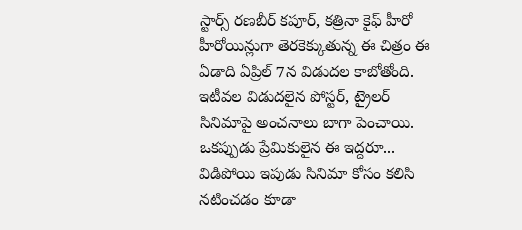స్టార్స్ రణబీర్ కపూర్, కత్రినా కైఫ్ హీరో హీరోయిన్లుగా తెరకెక్కుతున్న ఈ చిత్రం ఈ ఏడాది ఏప్రిల్ 7న విడుదల కాబోతోంది. ఇటీవల విడుదలైన పోస్టర్, ట్రైలర్ సినిమాపై అంచనాలు బాగా పెంచాయి. ఒకప్పుడు ప్రేమికులైన ఈ ఇద్దరూ... విడిపోయి ఇపుడు సినిమా కోసం కలిసి నటించడం కూడా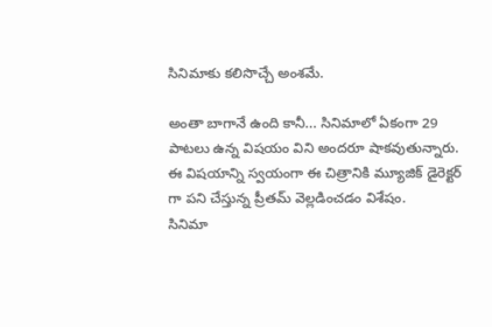సినిమాకు కలిసొచ్చే అంశమే.

అంతా బాగానే ఉంది కానీ... సినిమాలో ఏకంగా 29 పాటలు ఉన్న విషయం విని అందరూ షాకవుతున్నారు. ఈ విషయాన్ని స్వయంగా ఈ చిత్రానికి మ్యూజిక్ డైరెక్టర్ గా పని చేస్తున్న ప్రీతమ్ వెల్లడించడం విశేషం.
సినిమా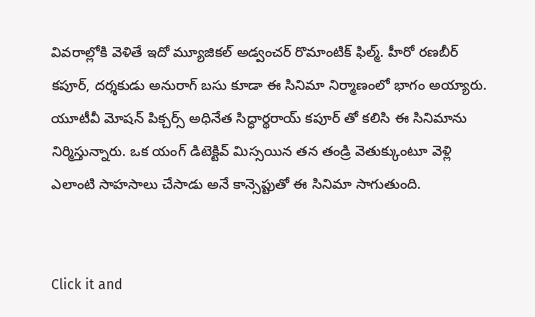వివరాల్లోకి వెళితే ఇదో మ్యూజికల్ అడ్వంచర్ రొమాంటిక్ ఫిల్మ్. హీరో రణబీర్ కపూర్, దర్శకుడు అనురాగ్ బసు కూడా ఈ సినిమా నిర్మాణంలో భాగం అయ్యారు. యూటీవీ మోషన్ పిక్చర్స్ అధినేత సిద్ధార్థరాయ్ కపూర్ తో కలిసి ఈ సినిమాను నిర్మిస్తున్నారు. ఒక యంగ్ డిటెక్టివ్ మిస్సయిన తన తండ్రి వెతుక్కుంటూ వెళ్లి ఎలాంటి సాహసాలు చేసాడు అనే కాన్సెప్టుతో ఈ సినిమా సాగుతుంది.


Click it and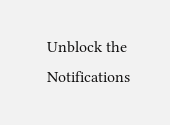Unblock the Notifications